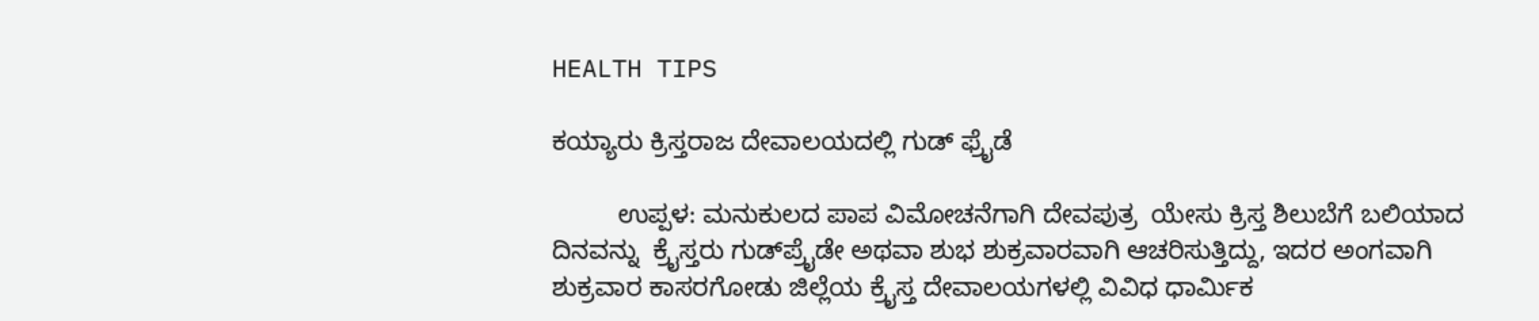HEALTH TIPS

ಕಯ್ಯಾರು ಕ್ರಿಸ್ತರಾಜ ದೇವಾಲಯದಲ್ಲಿ ಗುಡ್ ಫ್ರೈಡೆ

         ಉಪ್ಪಳ: ಮನುಕುಲದ ಪಾಪ ವಿಮೋಚನೆಗಾಗಿ ದೇವಪುತ್ರ  ಯೇಸು ಕ್ರಿಸ್ತ ಶಿಲುಬೆಗೆ ಬಲಿಯಾದ ದಿನವನ್ನು  ಕ್ರೈಸ್ತರು ಗುಡ್‍ಪ್ರೈಡೇ ಅಥವಾ ಶುಭ ಶುಕ್ರವಾರವಾಗಿ ಆಚರಿಸುತ್ತಿದ್ದು, ಇದರ ಅಂಗವಾಗಿ ಶುಕ್ರವಾರ ಕಾಸರಗೋಡು ಜಿಲ್ಲೆಯ ಕ್ರೈಸ್ತ ದೇವಾಲಯಗಳಲ್ಲಿ ವಿವಿಧ ಧಾರ್ಮಿಕ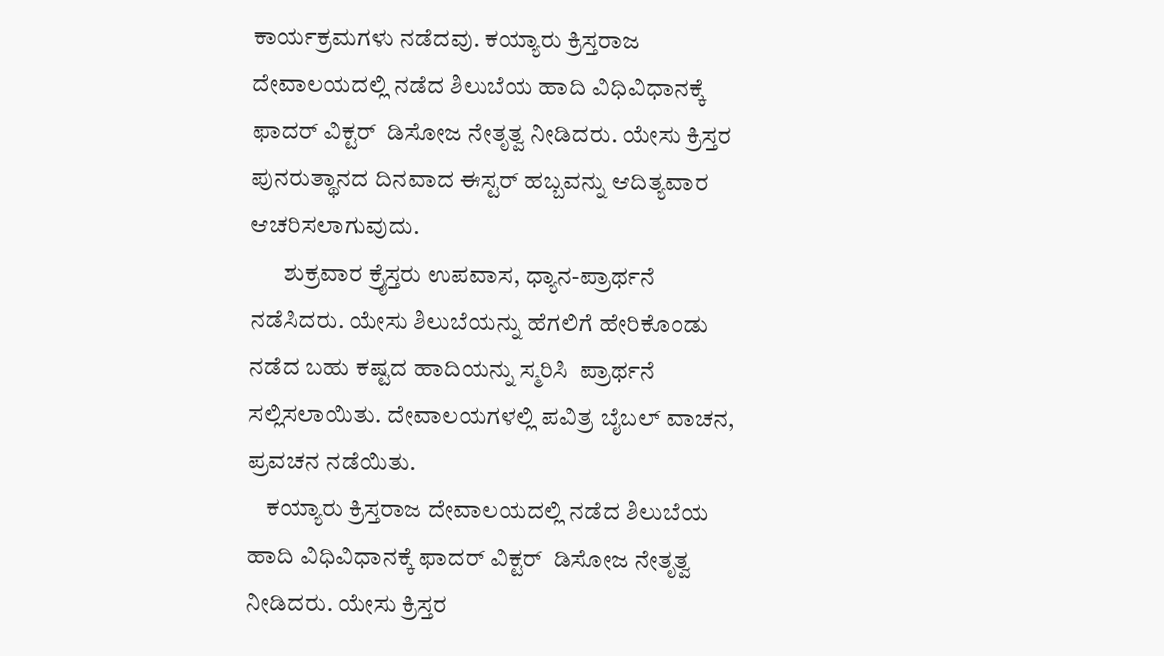ಕಾರ್ಯಕ್ರಮಗಳು ನಡೆದವು. ಕಯ್ಯಾರು ಕ್ರಿಸ್ತರಾಜ ದೇವಾಲಯದಲ್ಲಿ ನಡೆದ ಶಿಲುಬೆಯ ಹಾದಿ ವಿಧಿವಿಧಾನಕ್ಕೆ ಫಾದರ್ ವಿಕ್ಟರ್  ಡಿಸೋಜ ನೇತೃತ್ವ ನೀಡಿದರು. ಯೇಸು ಕ್ರಿಸ್ತರ ಪುನರುತ್ಥಾನದ ದಿನವಾದ ಈಸ್ಟರ್ ಹಬ್ಬವನ್ನು ಆದಿತ್ಯವಾರ ಆಚರಿಸಲಾಗುವುದು.
       ಶುಕ್ರವಾರ ಕ್ರೈಸ್ತರು ಉಪವಾಸ, ಧ್ಯಾನ-ಪ್ರಾರ್ಥನೆ ನಡೆಸಿದರು. ಯೇಸು ಶಿಲುಬೆಯನ್ನು ಹೆಗಲಿಗೆ ಹೇರಿಕೊಂಡು ನಡೆದ ಬಹು ಕಷ್ಟದ ಹಾದಿಯನ್ನು ಸ್ಮರಿಸಿ  ಪ್ರಾರ್ಥನೆ ಸಲ್ಲಿಸಲಾಯಿತು. ದೇವಾಲಯಗಳಲ್ಲಿ ಪವಿತ್ರ ಬೈಬಲ್ ವಾಚನ, ಪ್ರವಚನ ನಡೆಯಿತು.
    ಕಯ್ಯಾರು ಕ್ರಿಸ್ತರಾಜ ದೇವಾಲಯದಲ್ಲಿ ನಡೆದ ಶಿಲುಬೆಯ ಹಾದಿ ವಿಧಿವಿಧಾನಕ್ಕೆ ಫಾದರ್ ವಿಕ್ಟರ್  ಡಿಸೋಜ ನೇತೃತ್ವ ನೀಡಿದರು. ಯೇಸು ಕ್ರಿಸ್ತರ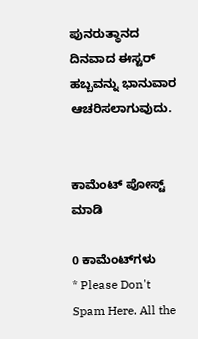ಪುನರುತ್ಥಾನದ ದಿನವಾದ ಈಸ್ಟರ್ ಹಬ್ಬವನ್ನು ಭಾನುವಾರ ಆಚರಿಸಲಾಗುವುದು.


ಕಾಮೆಂಟ್‌‌ ಪೋಸ್ಟ್‌ ಮಾಡಿ

0 ಕಾಮೆಂಟ್‌ಗಳು
* Please Don't Spam Here. All the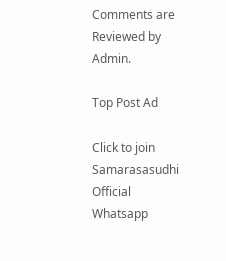Comments are Reviewed by Admin.

Top Post Ad

Click to join Samarasasudhi Official Whatsapp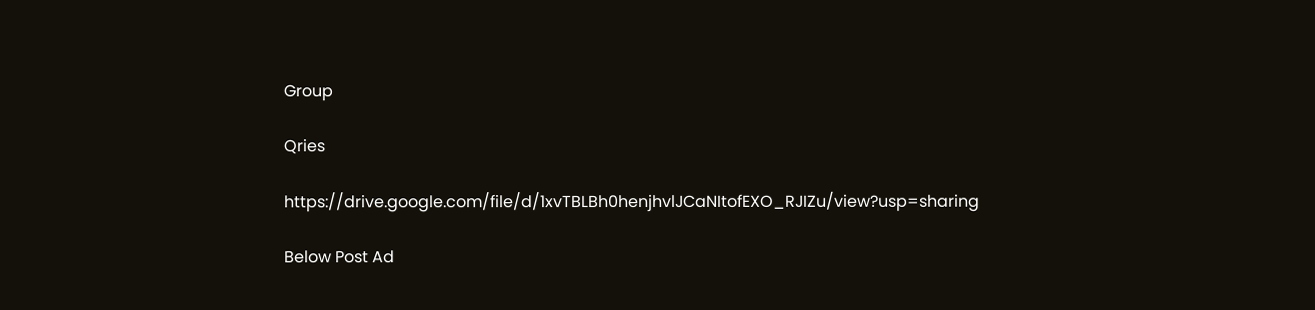Group

Qries

https://drive.google.com/file/d/1xvTBLBh0henjhvlJCaNItofEXO_RJIZu/view?usp=sharing

Below Post Ad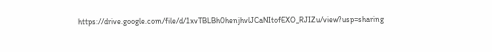https://drive.google.com/file/d/1xvTBLBh0henjhvlJCaNItofEXO_RJIZu/view?usp=sharing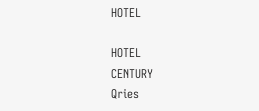HOTEL

HOTEL
CENTURY
Qries